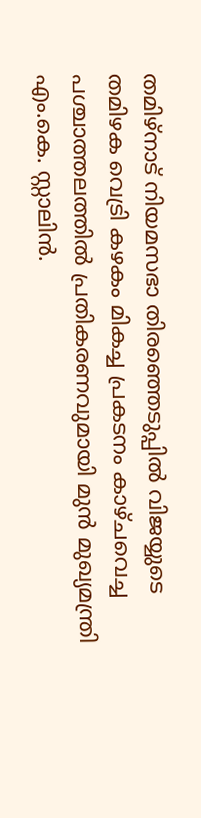തമിഴ്നാട് നിയമസഭാ തിരഞ്ഞെടുപ്പിൽ വിജയ്യുടെ തമിഴക വെട്രി കഴകം മികച്ച പ്രകടനം കാഴ്ചവെച്ച പശ്ചാത്തലത്തിൽ പ്രതികരണവുമായി മുൻ മുഖ്യമന്ത്രി എം.കെ. സ്റ്റാലിൻ.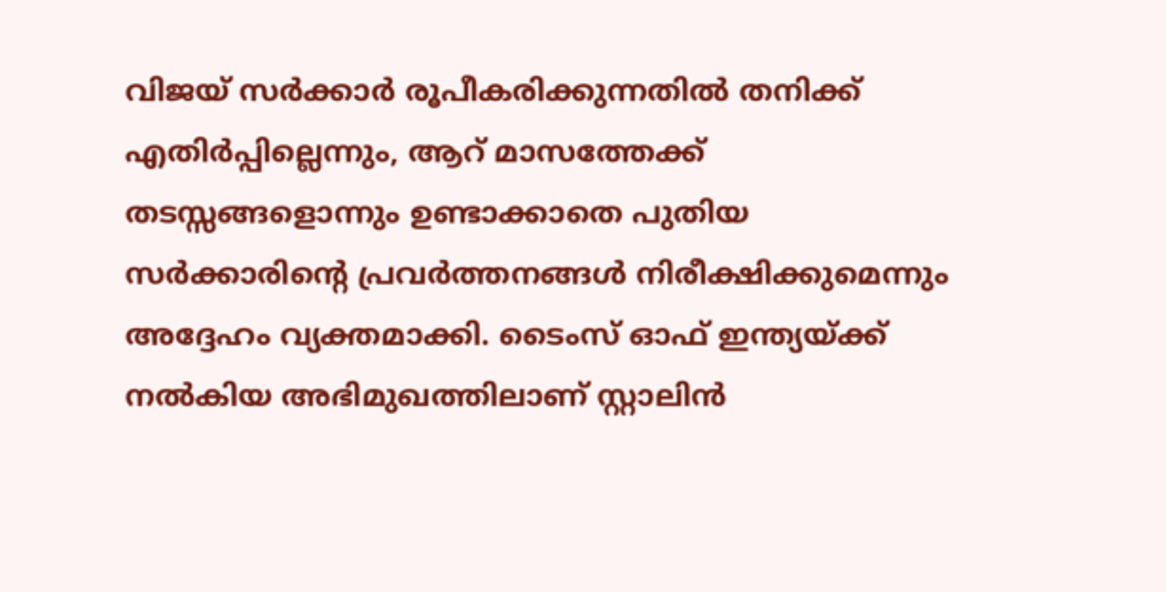വിജയ് സർക്കാർ രൂപീകരിക്കുന്നതിൽ തനിക്ക് എതിർപ്പില്ലെന്നും, ആറ് മാസത്തേക്ക് തടസ്സങ്ങളൊന്നും ഉണ്ടാക്കാതെ പുതിയ സർക്കാരിന്റെ പ്രവർത്തനങ്ങൾ നിരീക്ഷിക്കുമെന്നും അദ്ദേഹം വ്യക്തമാക്കി. ടൈംസ് ഓഫ് ഇന്ത്യയ്ക്ക് നൽകിയ അഭിമുഖത്തിലാണ് സ്റ്റാലിൻ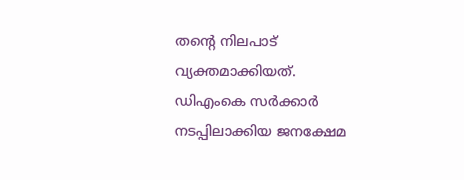തന്റെ നിലപാട് വ്യക്തമാക്കിയത്.
ഡിഎംകെ സർക്കാർ നടപ്പിലാക്കിയ ജനക്ഷേമ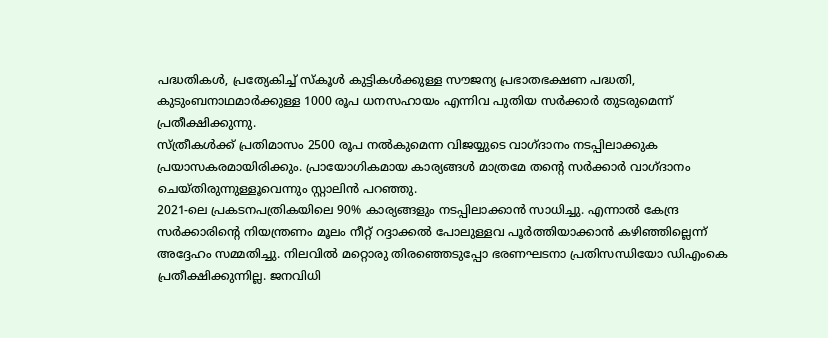പദ്ധതികൾ, പ്രത്യേകിച്ച് സ്കൂൾ കുട്ടികൾക്കുള്ള സൗജന്യ പ്രഭാതഭക്ഷണ പദ്ധതി, കുടുംബനാഥമാർക്കുള്ള 1000 രൂപ ധനസഹായം എന്നിവ പുതിയ സർക്കാർ തുടരുമെന്ന് പ്രതീക്ഷിക്കുന്നു.
സ്ത്രീകൾക്ക് പ്രതിമാസം 2500 രൂപ നൽകുമെന്ന വിജയ്യുടെ വാഗ്ദാനം നടപ്പിലാക്കുക പ്രയാസകരമായിരിക്കും. പ്രായോഗികമായ കാര്യങ്ങൾ മാത്രമേ തന്റെ സർക്കാർ വാഗ്ദാനം ചെയ്തിരുന്നുള്ളൂവെന്നും സ്റ്റാലിൻ പറഞ്ഞു.
2021-ലെ പ്രകടനപത്രികയിലെ 90% കാര്യങ്ങളും നടപ്പിലാക്കാൻ സാധിച്ചു. എന്നാൽ കേന്ദ്ര സർക്കാരിന്റെ നിയന്ത്രണം മൂലം നീറ്റ് റദ്ദാക്കൽ പോലുള്ളവ പൂർത്തിയാക്കാൻ കഴിഞ്ഞില്ലെന്ന് അദ്ദേഹം സമ്മതിച്ചു. നിലവിൽ മറ്റൊരു തിരഞ്ഞെടുപ്പോ ഭരണഘടനാ പ്രതിസന്ധിയോ ഡിഎംകെ പ്രതീക്ഷിക്കുന്നില്ല. ജനവിധി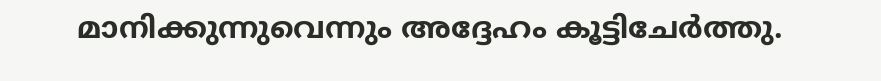മാനിക്കുന്നുവെന്നും അദ്ദേഹം കൂട്ടിചേർത്തു.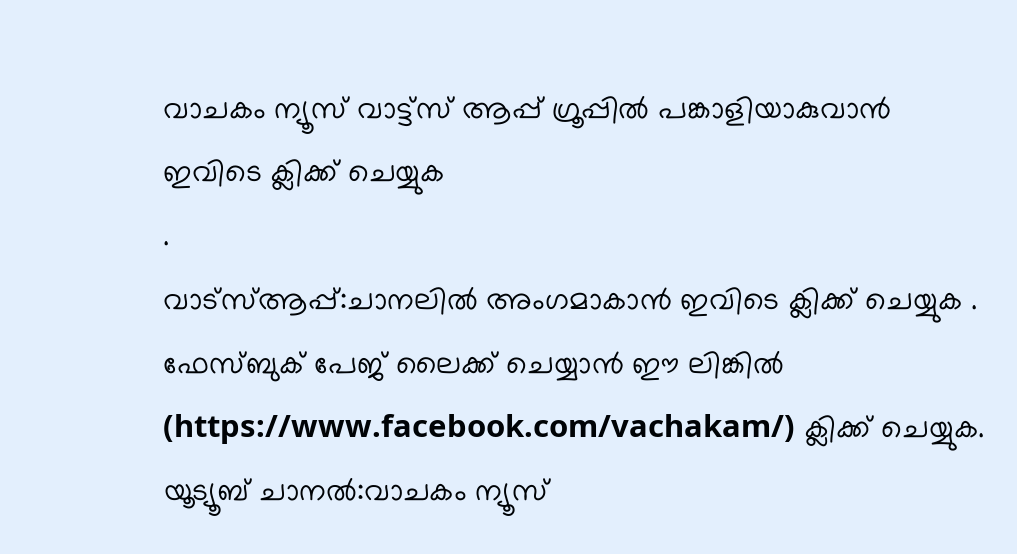വാചകം ന്യൂസ് വാട്ട്സ് ആപ്പ് ഗ്രൂപ്പിൽ പങ്കാളിയാകുവാൻ
ഇവിടെ ക്ലിക്ക് ചെയ്യുക
.
വാട്സ്ആപ്പ്:ചാനലിൽ അംഗമാകാൻ ഇവിടെ ക്ലിക്ക് ചെയ്യുക .
ഫേസ്ബുക് പേജ് ലൈക്ക് ചെയ്യാൻ ഈ ലിങ്കിൽ (https://www.facebook.com/vachakam/) ക്ലിക്ക് ചെയ്യുക.
യൂട്യൂബ് ചാനൽ:വാചകം ന്യൂസ്